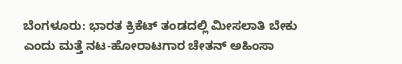ಬೆಂಗಳೂರು: ಭಾರತ ಕ್ರಿಕೆಟ್ ತಂಡದಲ್ಲಿ ಮೀಸಲಾತಿ ಬೇಕು ಎಂದು ಮತ್ತೆ ನಟ-ಹೋರಾಟಗಾರ ಚೇತನ್ ಅಹಿಂಸಾ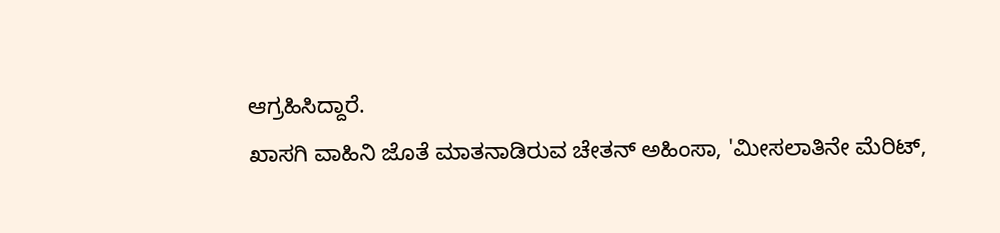ಆಗ್ರಹಿಸಿದ್ದಾರೆ.
ಖಾಸಗಿ ವಾಹಿನಿ ಜೊತೆ ಮಾತನಾಡಿರುವ ಚೇತನ್ ಅಹಿಂಸಾ, 'ಮೀಸಲಾತಿನೇ ಮೆರಿಟ್,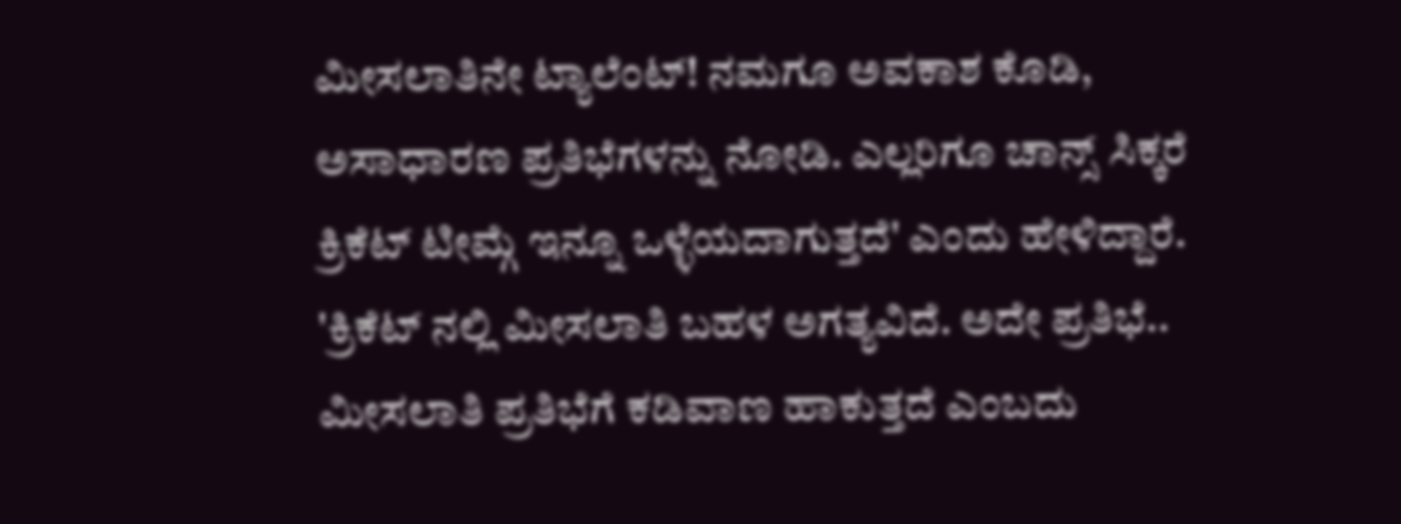ಮೀಸಲಾತಿನೇ ಟ್ಯಾಲೆಂಟ್! ನಮಗೂ ಅವಕಾಶ ಕೊಡಿ, ಅಸಾಧಾರಣ ಪ್ರತಿಭೆಗಳನ್ನು ನೋಡಿ. ಎಲ್ಲರಿಗೂ ಚಾನ್ಸ್ ಸಿಕ್ಕರೆ ಕ್ರಿಕೆಟ್ ಟೀಮ್ಗೆ ಇನ್ನೂ ಒಳ್ಳೆಯದಾಗುತ್ತದೆ' ಎಂದು ಹೇಳಿದ್ದಾರೆ.
'ಕ್ರಿಕೆಟ್ ನಲ್ಲಿ ಮೀಸಲಾತಿ ಬಹಳ ಅಗತ್ಯವಿದೆ. ಅದೇ ಪ್ರತಿಭೆ.. ಮೀಸಲಾತಿ ಪ್ರತಿಭೆಗೆ ಕಡಿವಾಣ ಹಾಕುತ್ತದೆ ಎಂಬದು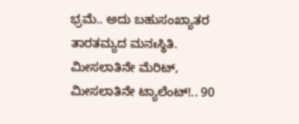ಭ್ರಮೆ.. ಅದು ಬಹುಸಂಖ್ಯಾತರ ತಾರತಮ್ಯದ ಮನಃಸ್ಥಿತಿ. ಮೀಸಲಾತಿನೇ ಮೆರಿಟ್, ಮೀಸಲಾತಿನೇ ಟ್ಯಾಲೆಂಟ್!.. 90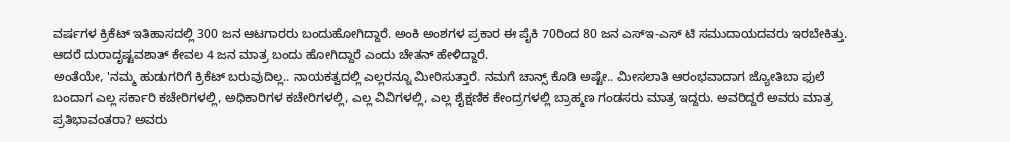ವರ್ಷಗಳ ಕ್ರಿಕೆಟ್ ಇತಿಹಾಸದಲ್ಲಿ 300 ಜನ ಆಟಗಾರರು ಬಂದುಹೋಗಿದ್ದಾರೆ. ಅಂಕಿ ಅಂಶಗಳ ಪ್ರಕಾರ ಈ ಪೈಕಿ 70ರಿಂದ 80 ಜನ ಎಸ್ಇ-ಎಸ್ ಟಿ ಸಮುದಾಯದವರು ಇರಬೇಕಿತ್ತು. ಆದರೆ ದುರಾದೃಷ್ಟವಶಾತ್ ಕೇವಲ 4 ಜನ ಮಾತ್ರ ಬಂದು ಹೋಗಿದ್ದಾರೆ ಎಂದು ಚೇತನ್ ಹೇಳಿದ್ದಾರೆ.
ಅಂತೆಯೇ, 'ನಮ್ಮ ಹುಡುಗರಿಗೆ ಕ್ರಿಕೆಟ್ ಬರುವುದಿಲ್ಲ.. ನಾಯಕತ್ವದಲ್ಲಿ ಎಲ್ಲರನ್ನೂ ಮೀರಿಸುತ್ತಾರೆ. ನಮಗೆ ಚಾನ್ಸ್ ಕೊಡಿ ಅಷ್ಟೇ.. ಮೀಸಲಾತಿ ಆರಂಭವಾದಾಗ ಜ್ಯೋತಿಬಾ ಫುಲೆ ಬಂದಾಗ ಎಲ್ಲ ಸರ್ಕಾರಿ ಕಚೇರಿಗಳಲ್ಲಿ, ಅಧಿಕಾರಿಗಳ ಕಚೇರಿಗಳಲ್ಲಿ, ಎಲ್ಲ ವಿವಿಗಳಲ್ಲಿ, ಎಲ್ಲ ಶೈಕ್ಷಣಿಕ ಕೇಂದ್ರಗಳಲ್ಲಿ ಬ್ರಾಹ್ಮಣ ಗಂಡಸರು ಮಾತ್ರ ಇದ್ದರು. ಅವರಿದ್ದರೆ ಅವರು ಮಾತ್ರ ಪ್ರತಿಭಾವಂತರಾ? ಅವರು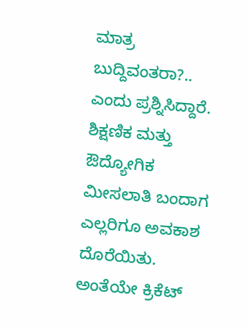ಮಾತ್ರ ಬುದ್ದಿವಂತರಾ?.. ಎಂದು ಪ್ರಶ್ನಿಸಿದ್ದಾರೆ.
ಶಿಕ್ಷಣಿಕ ಮತ್ತು ಔದ್ಯೋಗಿಕ ಮೀಸಲಾತಿ ಬಂದಾಗ ಎಲ್ಲರಿಗೂ ಅವಕಾಶ ದೊರೆಯಿತು. ಅಂತೆಯೇ ಕ್ರಿಕೆಟ್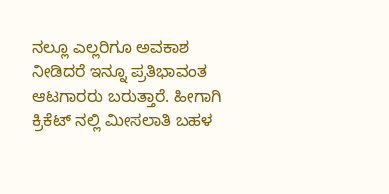ನಲ್ಲೂ ಎಲ್ಲರಿಗೂ ಅವಕಾಶ ನೀಡಿದರೆ ಇನ್ನೂ ಪ್ರತಿಭಾವಂತ ಆಟಗಾರರು ಬರುತ್ತಾರೆ. ಹೀಗಾಗಿ ಕ್ರಿಕೆಟ್ ನಲ್ಲಿ ಮೀಸಲಾತಿ ಬಹಳ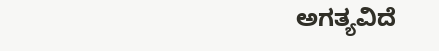ಅಗತ್ಯವಿದೆ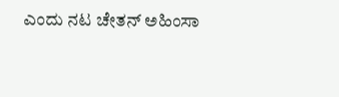ಎಂದು ನಟ ಚೇತನ್ ಅಹಿಂಸಾ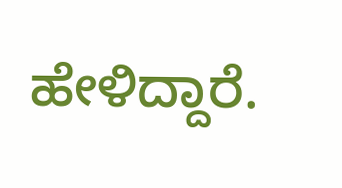ಹೇಳಿದ್ದಾರೆ.